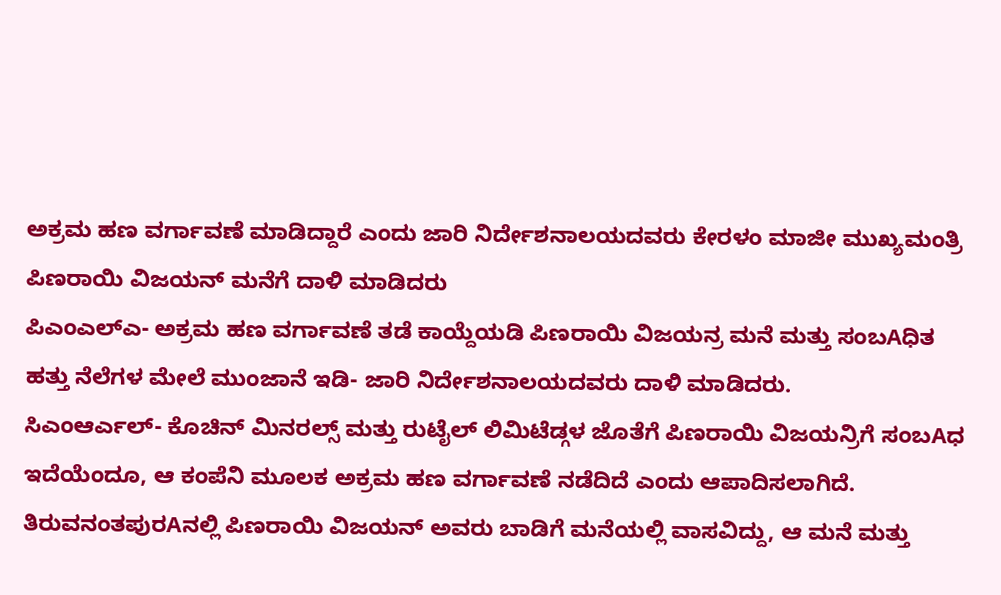ಅಕ್ರಮ ಹಣ ವರ್ಗಾವಣೆ ಮಾಡಿದ್ದಾರೆ ಎಂದು ಜಾರಿ ನಿರ್ದೇಶನಾಲಯದವರು ಕೇರಳಂ ಮಾಜೀ ಮುಖ್ಯಮಂತ್ರಿ ಪಿಣರಾಯಿ ವಿಜಯನ್ ಮನೆಗೆ ದಾಳಿ ಮಾಡಿದರು
ಪಿಎಂಎಲ್ಎ- ಅಕ್ರಮ ಹಣ ವರ್ಗಾವಣೆ ತಡೆ ಕಾಯ್ದೆಯಡಿ ಪಿಣರಾಯಿ ವಿಜಯನ್ರ ಮನೆ ಮತ್ತು ಸಂಬAಧಿತ ಹತ್ತು ನೆಲೆಗಳ ಮೇಲೆ ಮುಂಜಾನೆ ಇಡಿ- ಜಾರಿ ನಿರ್ದೇಶನಾಲಯದವರು ದಾಳಿ ಮಾಡಿದರು.
ಸಿಎಂಆರ್ಎಲ್- ಕೊಚಿನ್ ಮಿನರಲ್ಸ್ ಮತ್ತು ರುಟೈಲ್ ಲಿಮಿಟೆಡ್ಗಳ ಜೊತೆಗೆ ಪಿಣರಾಯಿ ವಿಜಯನ್ರಿಗೆ ಸಂಬAಧ ಇದೆಯೆಂದೂ, ಆ ಕಂಪೆನಿ ಮೂಲಕ ಅಕ್ರಮ ಹಣ ವರ್ಗಾವಣೆ ನಡೆದಿದೆ ಎಂದು ಆಪಾದಿಸಲಾಗಿದೆ. ತಿರುವನಂತಪುರAನಲ್ಲಿ ಪಿಣರಾಯಿ ವಿಜಯನ್ ಅವರು ಬಾಡಿಗೆ ಮನೆಯಲ್ಲಿ ವಾಸವಿದ್ದು, ಆ ಮನೆ ಮತ್ತು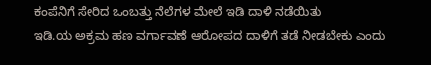ಕಂಪೆನಿಗೆ ಸೇರಿದ ಒಂಬತ್ತು ನೆಲೆಗಳ ಮೇಲೆ ಇಡಿ ದಾಳಿ ನಡೆಯಿತು
ಇಡಿ.ಯ ಅಕ್ರಮ ಹಣ ವರ್ಗಾವಣೆ ಆರೋಪದ ದಾಳಿಗೆ ತಡೆ ನೀಡಬೇಕು ಎಂದು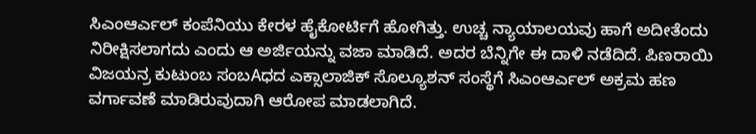ಸಿಎಂಆರ್ಎಲ್ ಕಂಪೆನಿಯು ಕೇರಳ ಹೈಕೋರ್ಟಿಗೆ ಹೋಗಿತ್ತು. ಉಚ್ಚ ನ್ಯಾಯಾಲಯವು ಹಾಗೆ ಅದೀತೆಂದು ನಿರೀಕ್ಷಿಸಲಾಗದು ಎಂದು ಆ ಅರ್ಜಿಯನ್ನು ವಜಾ ಮಾಡಿದೆ. ಅದರ ಬೆನ್ನಿಗೇ ಈ ದಾಳಿ ನಡೆದಿದೆ. ಪಿಣರಾಯಿ ವಿಜಯನ್ರ ಕುಟುಂಬ ಸಂಬAಧದ ಎಕ್ಸಾಲಾಜಿಕ್ ಸೊಲ್ಯೂಶನ್ ಸಂಸ್ಥೆಗೆ ಸಿಎಂಆರ್ಎಲ್ ಅಕ್ರಮ ಹಣ ವರ್ಗಾವಣೆ ಮಾಡಿರುವುದಾಗಿ ಆರೋಪ ಮಾಡಲಾಗಿದೆ.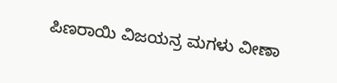ಪಿಣರಾಯಿ ವಿಜಯನ್ರ ಮಗಳು ವೀಣಾ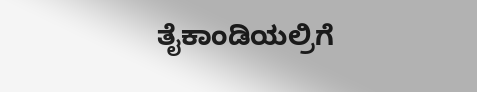ತೈಕಾಂಡಿಯಲ್ರಿಗೆ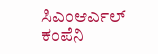ಸಿಎಂಆರ್ಎಲ್ ಕಂಪೆನಿ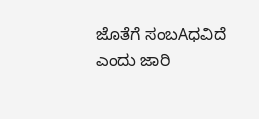ಜೊತೆಗೆ ಸಂಬAಧವಿದೆ ಎಂದು ಜಾರಿ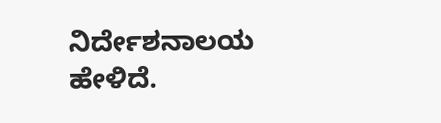ನಿರ್ದೇಶನಾಲಯ ಹೇಳಿದೆ.